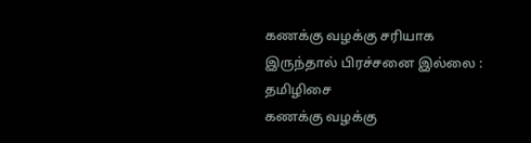கணக்கு வழக்கு சரியாக இருந்தால் பிரச்சனை இல்லை : தமிழிசை
கணக்கு வழக்கு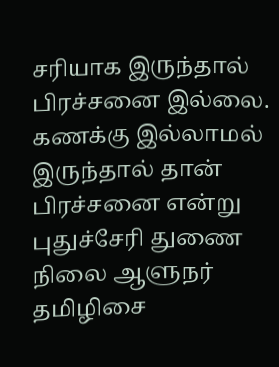சரியாக இருந்தால் பிரச்சனை இல்லை. கணக்கு இல்லாமல் இருந்தால் தான் பிரச்சனை என்று புதுச்சேரி துணை நிலை ஆளுநர் தமிழிசை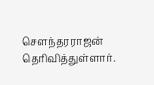சௌந்தரராஜன் தெரிவித்துள்ளார்.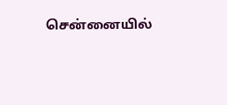சென்னையில்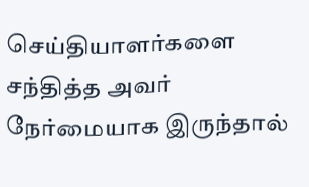செய்தியாளர்களை சந்தித்த அவர் நேர்மையாக இருந்தால்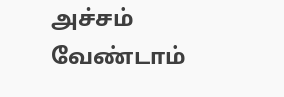அச்சம் வேண்டாம்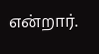என்றார்.